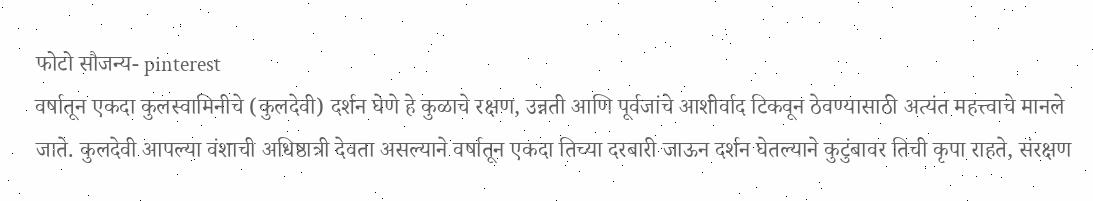फोटो सौजन्य- pinterest
वर्षातून एकदा कुलस्वामिनीचे (कुलदेवी) दर्शन घेणे हे कुळाचे रक्षण, उन्नती आणि पूर्वजांचे आशीर्वाद टिकवून ठेवण्यासाठी अत्यंत महत्त्वाचे मानले जाते. कुलदेवी आपल्या वंशाची अधिष्ठात्री देवता असल्याने वर्षातून एकदा तिच्या दरबारी जाऊन दर्शन घेतल्याने कुटुंबावर तिची कृपा राहते, संरक्षण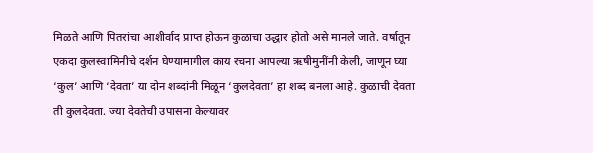मिळते आणि पितरांचा आशीर्वाद प्राप्त होऊन कुळाचा उद्धार होतो असे मानले जाते. वर्षातून एकदा कुलस्वामिनीचे दर्शन घेण्यामागील काय रचना आपल्या ऋषीमुनींनी केली, जाणून घ्या
‘कुल’ आणि ‘देवता’ या दोन शब्दांनी मिळून ‘कुलदेवता’ हा शब्द बनला आहे. कुळाची देवता ती कुलदेवता. ज्या देवतेची उपासना केल्यावर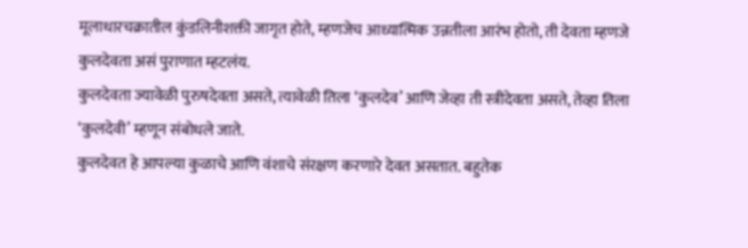मूलाधारचक्रातील कुंडलिनीशक्ती जागृत होते, म्हणजेच आध्यात्मिक उन्नतीला आरंभ होतो, ती देवता म्हणजे कुलदेवता असं पुराणात म्हटलंय.
कुलदेवता ज्यावेळी पुरुषदेवता असते, त्यावेळी तिला ‘कुलदेव’ आणि जेव्हा ती स्त्रीदेवता असते, तेव्हा तिला ‘कुलदेवी’ म्हणून संबोधले जाते.
कुलदेवत हे आपल्या कुळाचे आणि वंशाचे संरक्षण करणारे देवत असतात. बहुतेक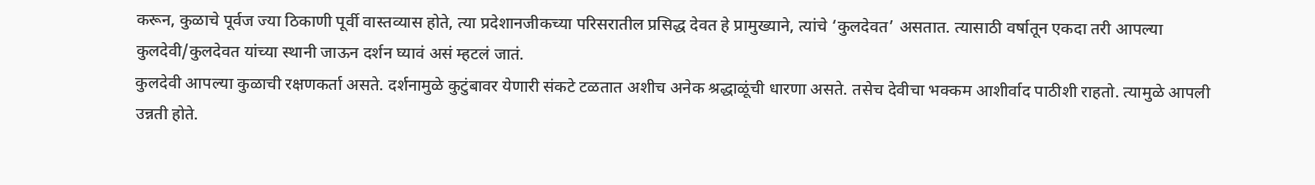करून, कुळाचे पूर्वज ज्या ठिकाणी पूर्वी वास्तव्यास होते, त्या प्रदेशानजीकच्या परिसरातील प्रसिद्ध देवत हे प्रामुख्याने, त्यांचे ‘कुलदेवत’ असतात. त्यासाठी वर्षातून एकदा तरी आपल्या कुलदेवी/कुलदेवत यांच्या स्थानी जाऊन दर्शन घ्यावं असं म्हटलं जातं.
कुलदेवी आपल्या कुळाची रक्षणकर्ता असते. दर्शनामुळे कुटुंबावर येणारी संकटे टळतात अशीच अनेक श्रद्धाळूंची धारणा असते. तसेच देवीचा भक्कम आशीर्वाद पाठीशी राहतो. त्यामुळे आपली उन्नती होते.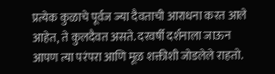प्रत्येक कुळाचे पूर्वज ज्या दैवताची आराधना करत आले आहेत, ते कुलदैवत असते. दरवर्षी दर्शनाला जाऊन आपण त्या परंपरा आणि मूळ शक्तीशी जोडलेले राहतो.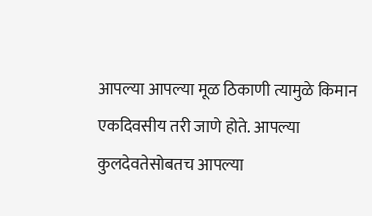आपल्या आपल्या मूळ ठिकाणी त्यामुळे किमान एकदिवसीय तरी जाणे होते. आपल्या कुलदेवतेसोबतच आपल्या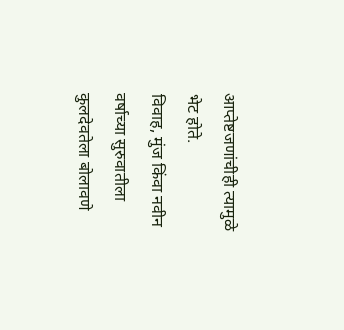आप्तेष्टजणांचीही त्यामुळे भेट होते.
विवाह, मुंज किंवा नवीन वर्षाच्या सुरुवातीला कुलदेवतेला बोलावणे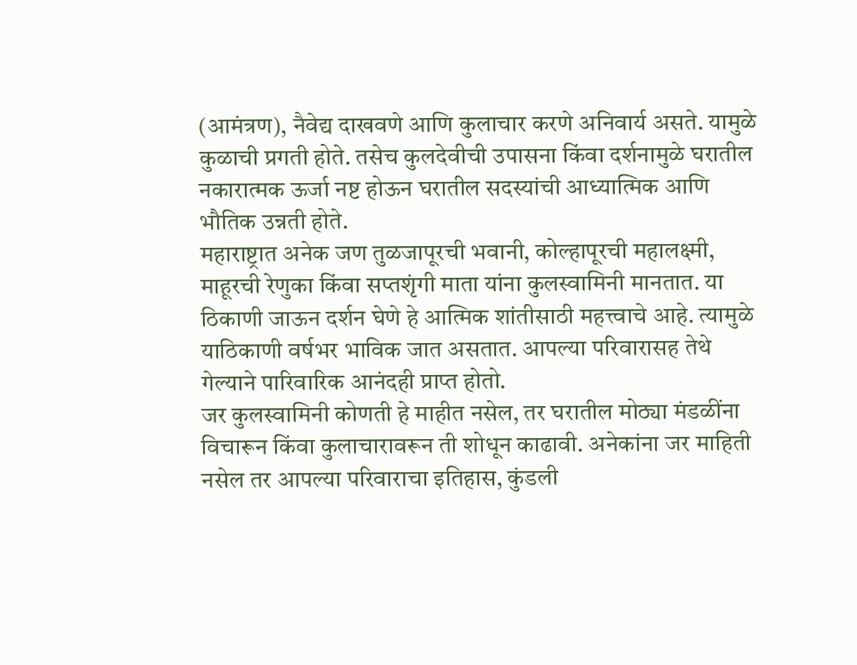(आमंत्रण), नैवेद्य दाखवणे आणि कुलाचार करणे अनिवार्य असते. यामुळे कुळाची प्रगती होते. तसेच कुलदेवीची उपासना किंवा दर्शनामुळे घरातील नकारात्मक ऊर्जा नष्ट होऊन घरातील सदस्यांची आध्यात्मिक आणि भौतिक उन्नती होते.
महाराष्ट्रात अनेक जण तुळजापूरची भवानी, कोल्हापूरची महालक्ष्मी, माहूरची रेणुका किंवा सप्तशृंगी माता यांना कुलस्वामिनी मानतात. या ठिकाणी जाऊन दर्शन घेणे हे आत्मिक शांतीसाठी महत्त्वाचे आहे. त्यामुळे याठिकाणी वर्षभर भाविक जात असतात. आपल्या परिवारासह तेथे गेल्याने पारिवारिक आनंदही प्राप्त होतो.
जर कुलस्वामिनी कोणती हे माहीत नसेल, तर घरातील मोठ्या मंडळींना विचारून किंवा कुलाचारावरून ती शोधून काढावी. अनेकांना जर माहिती नसेल तर आपल्या परिवाराचा इतिहास, कुंडली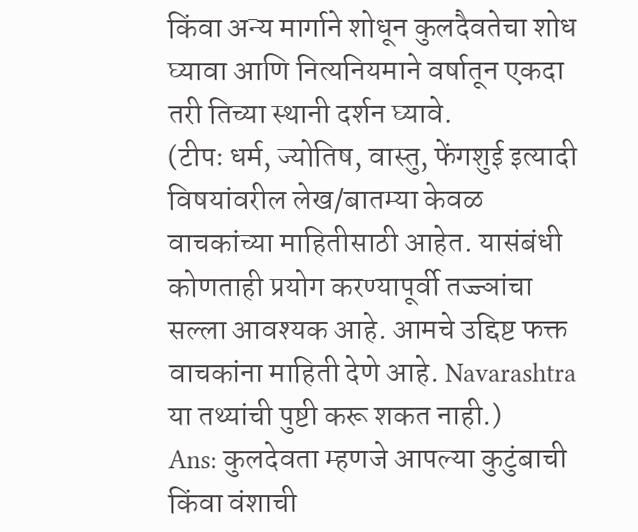किंवा अन्य मार्गाने शोधून कुलदैवतेचा शोध घ्यावा आणि नित्यनियमाने वर्षातून एकदा तरी तिच्या स्थानी दर्शन घ्यावे.
(टीपः धर्म, ज्योतिष, वास्तु, फेंगशुई इत्यादी विषयांवरील लेख/बातम्या केवळ वाचकांच्या माहितीसाठी आहेत. यासंबंधी कोणताही प्रयोग करण्यापूर्वी तज्ज्ञांचा सल्ला आवश्यक आहे. आमचे उद्दिष्ट फक्त वाचकांना माहिती देणे आहे. Navarashtra या तथ्यांची पुष्टी करू शकत नाही.)
Ans: कुलदेवता म्हणजे आपल्या कुटुंबाची किंवा वंशाची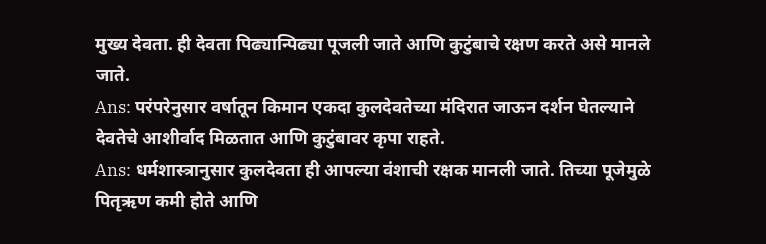मुख्य देवता. ही देवता पिढ्यान्पिढ्या पूजली जाते आणि कुटुंबाचे रक्षण करते असे मानले जाते.
Ans: परंपरेनुसार वर्षातून किमान एकदा कुलदेवतेच्या मंदिरात जाऊन दर्शन घेतल्याने देवतेचे आशीर्वाद मिळतात आणि कुटुंबावर कृपा राहते.
Ans: धर्मशास्त्रानुसार कुलदेवता ही आपल्या वंशाची रक्षक मानली जाते. तिच्या पूजेमुळे पितृऋण कमी होते आणि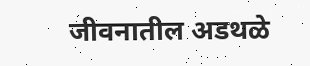जीवनातील अडथळे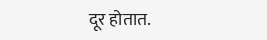दूर होतात.